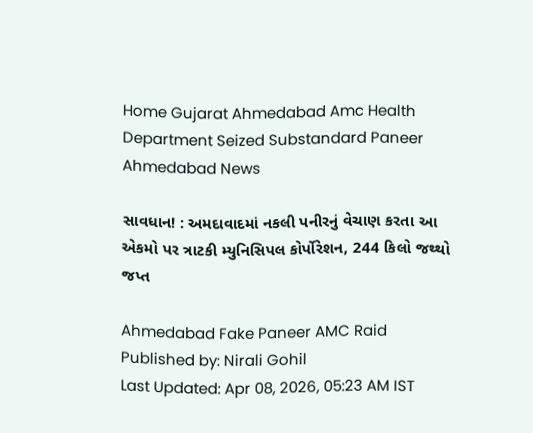Home Gujarat Ahmedabad Amc Health Department Seized Substandard Paneer Ahmedabad News

સાવધાન! : અમદાવાદમાં નકલી પનીરનું વેચાણ કરતા આ એકમો પર ત્રાટકી મ્યુનિસિપલ કોર્પોરેશન, 244 કિલો જથ્થો જપ્ત

Ahmedabad Fake Paneer AMC Raid
Published by: Nirali Gohil
Last Updated: Apr 08, 2026, 05:23 AM IST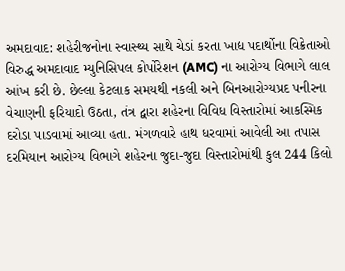અમદાવાદ: શહેરીજનોના સ્વાસ્થ્ય સાથે ચેડાં કરતા ખાદ્ય પદાર્થોના વિક્રેતાઓ વિરુદ્ધ અમદાવાદ મ્યુનિસિપલ કોર્પોરેશન (AMC) ના આરોગ્ય વિભાગે લાલ આંખ કરી છે. છેલ્લા કેટલાક સમયથી નકલી અને બિનઆરોગ્યપ્રદ પનીરના વેચાણની ફરિયાદો ઉઠતા, તંત્ર દ્વારા શહેરના વિવિધ વિસ્તારોમાં આકસ્મિક દરોડા પાડવામાં આવ્યા હતા. મંગળવારે હાથ ધરવામાં આવેલી આ તપાસ દરમિયાન આરોગ્ય વિભાગે શહેરના જુદા-જુદા વિસ્તારોમાંથી કુલ 244 કિલો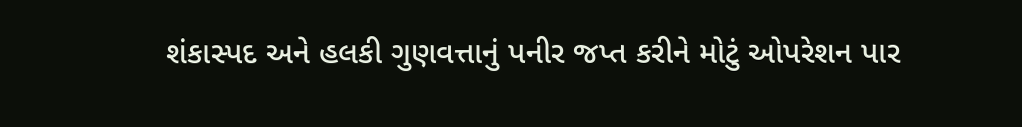શંકાસ્પદ અને હલકી ગુણવત્તાનું પનીર જપ્ત કરીને મોટું ઓપરેશન પાર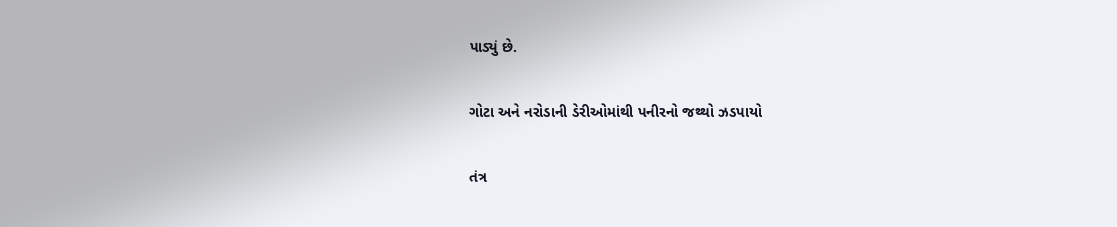પાડ્યું છે.

ગોટા અને નરોડાની ડેરીઓમાંથી પનીરનો જથ્થો ઝડપાયો

તંત્ર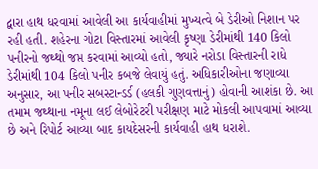દ્વારા હાથ ધરવામાં આવેલી આ કાર્યવાહીમાં મુખ્યત્વે બે ડેરીઓ નિશાન પર રહી હતી. શહેરના ગોટા વિસ્તારમાં આવેલી કૃષ્ણા ડેરીમાંથી 140 કિલો પનીરનો જથ્થો જપ્ત કરવામાં આવ્યો હતો, જ્યારે નરોડા વિસ્તારની રાધે ડેરીમાંથી 104 કિલો પનીર કબજે લેવાયું હતું. અધિકારીઓના જણાવ્યા અનુસાર, આ પનીર સબસ્ટાન્ડર્ડ (હલકી ગુણવત્તાનું) હોવાની આશંકા છે. આ તમામ જથ્થાના નમૂના લઈ લેબોરેટરી પરીક્ષણ માટે મોકલી આપવામાં આવ્યા છે અને રિપોર્ટ આવ્યા બાદ કાયદેસરની કાર્યવાહી હાથ ધરાશે.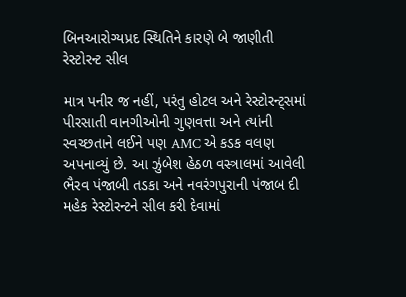બિનઆરોગ્યપ્રદ સ્થિતિને કારણે બે જાણીતી રેસ્ટોરન્ટ સીલ

માત્ર પનીર જ નહીં, પરંતુ હોટલ અને રેસ્ટોરન્ટ્સમાં પીરસાતી વાનગીઓની ગુણવત્તા અને ત્યાંની સ્વચ્છતાને લઈને પણ AMC એ કડક વલણ અપનાવ્યું છે. આ ઝુંબેશ હેઠળ વસ્ત્રાલમાં આવેલી ભૈરવ પંજાબી તડકા અને નવરંગપુરાની પંજાબ દી મહેક રેસ્ટોરન્ટને સીલ કરી દેવામાં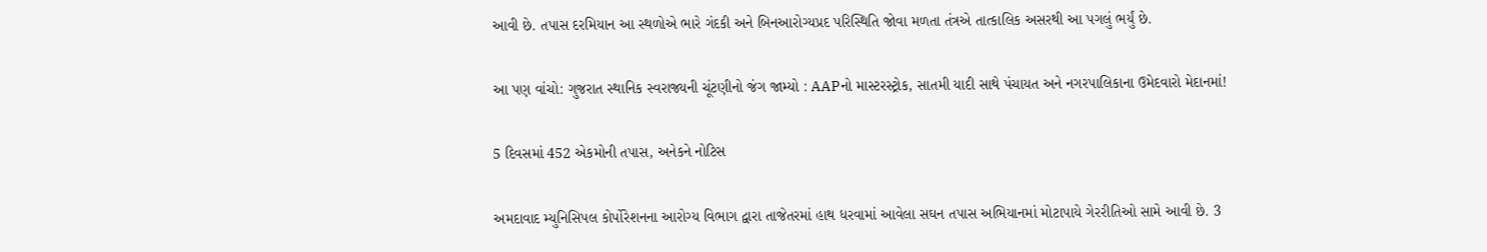આવી છે. તપાસ દરમિયાન આ સ્થળોએ ભારે ગંદકી અને બિનઆરોગ્યપ્રદ પરિસ્થિતિ જોવા મળતા તંત્રએ તાત્કાલિક અસરથી આ પગલું ભર્યું છે.

આ પણ વાંચો: ગુજરાત સ્થાનિક સ્વરાજ્યની ચૂંટણીનો જંગ જામ્યો : AAPનો માસ્ટરસ્ટ્રોક, સાતમી યાદી સાથે પંચાયત અને નગરપાલિકાના ઉમેદવારો મેદાનમાં!

5 દિવસમાં 452 એકમોની તપાસ, અનેકને નોટિસ

અમદાવાદ મ્યુનિસિપલ કોર્પોરેશનના આરોગ્ય વિભાગ દ્વારા તાજેતરમાં હાથ ધરવામાં આવેલા સઘન તપાસ અભિયાનમાં મોટાપાયે ગેરરીતિઓ સામે આવી છે. 3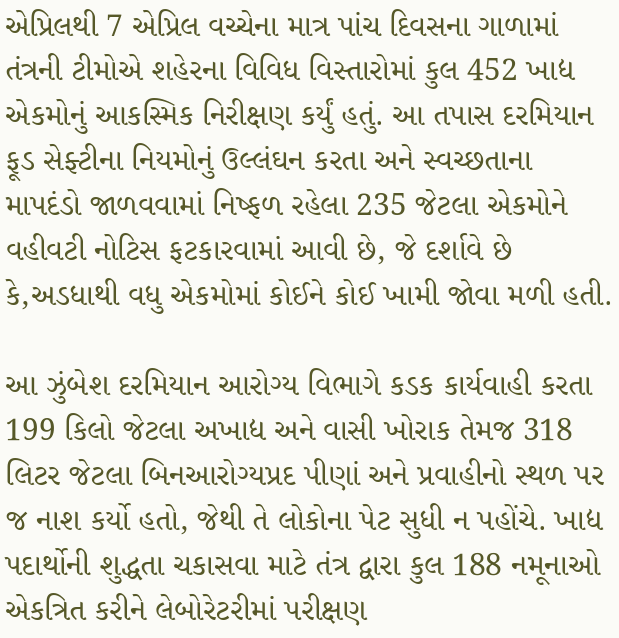એપ્રિલથી 7 એપ્રિલ વચ્ચેના માત્ર પાંચ દિવસના ગાળામાં તંત્રની ટીમોએ શહેરના વિવિધ વિસ્તારોમાં કુલ 452 ખાદ્ય એકમોનું આકસ્મિક નિરીક્ષણ કર્યું હતું. આ તપાસ દરમિયાન ફૂડ સેફ્ટીના નિયમોનું ઉલ્લંઘન કરતા અને સ્વચ્છતાના માપદંડો જાળવવામાં નિષ્ફળ રહેલા 235 જેટલા એકમોને વહીવટી નોટિસ ફટકારવામાં આવી છે, જે દર્શાવે છે કે,અડધાથી વધુ એકમોમાં કોઈને કોઈ ખામી જોવા મળી હતી.

આ ઝુંબેશ દરમિયાન આરોગ્ય વિભાગે કડક કાર્યવાહી કરતા 199 કિલો જેટલા અખાદ્ય અને વાસી ખોરાક તેમજ 318 લિટર જેટલા બિનઆરોગ્યપ્રદ પીણાં અને પ્રવાહીનો સ્થળ પર જ નાશ કર્યો હતો, જેથી તે લોકોના પેટ સુધી ન પહોંચે. ખાદ્ય પદાર્થોની શુદ્ધતા ચકાસવા માટે તંત્ર દ્વારા કુલ 188 નમૂનાઓ એકત્રિત કરીને લેબોરેટરીમાં પરીક્ષણ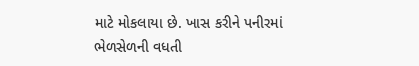માટે મોકલાયા છે. ખાસ કરીને પનીરમાં ભેળસેળની વધતી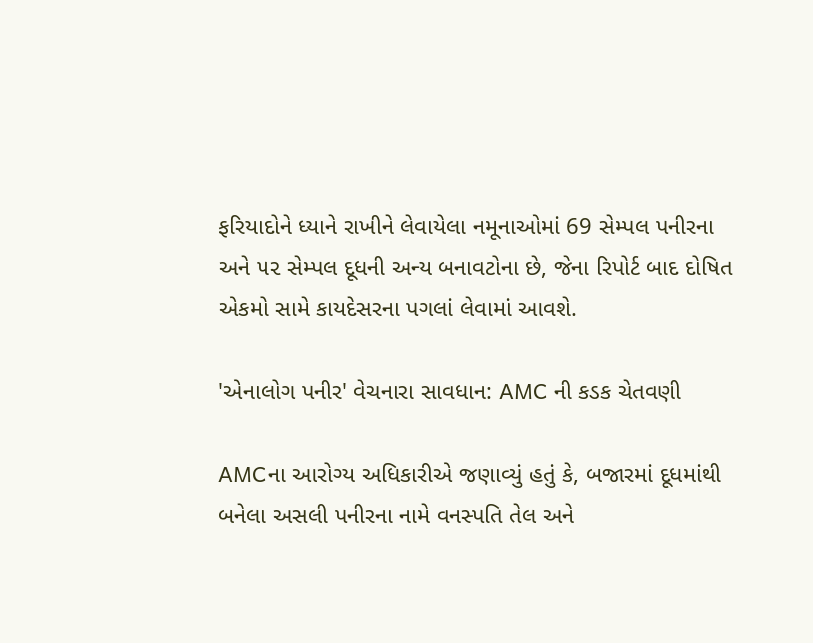ફરિયાદોને ધ્યાને રાખીને લેવાયેલા નમૂનાઓમાં 69 સેમ્પલ પનીરના અને ૫૨ સેમ્પલ દૂધની અન્ય બનાવટોના છે, જેના રિપોર્ટ બાદ દોષિત એકમો સામે કાયદેસરના પગલાં લેવામાં આવશે.

'એનાલોગ પનીર' વેચનારા સાવધાન: AMC ની કડક ચેતવણી

AMCના આરોગ્ય અધિકારીએ જણાવ્યું હતું કે, બજારમાં દૂધમાંથી બનેલા અસલી પનીરના નામે વનસ્પતિ તેલ અને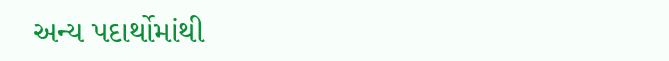અન્ય પદાર્થોમાંથી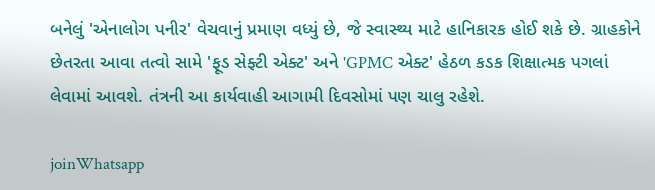બનેલું 'એનાલોગ પનીર' વેચવાનું પ્રમાણ વધ્યું છે, જે સ્વાસ્થ્ય માટે હાનિકારક હોઈ શકે છે. ગ્રાહકોને છેતરતા આવા તત્વો સામે 'ફૂડ સેફ્ટી એક્ટ' અને 'GPMC એક્ટ' હેઠળ કડક શિક્ષાત્મક પગલાં લેવામાં આવશે. તંત્રની આ કાર્યવાહી આગામી દિવસોમાં પણ ચાલુ રહેશે.

joinWhatsapp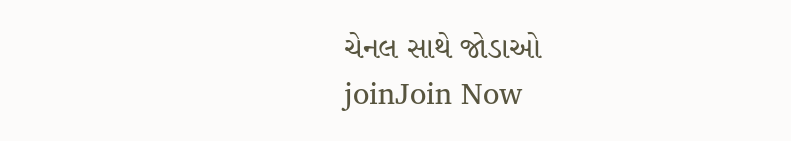ચેનલ સાથે જોડાઓ
joinJoin Now